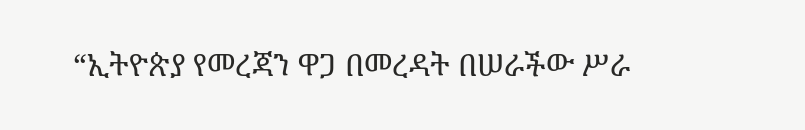“ኢትዮጵያ የመረጃን ዋጋ በመረዳት በሠራችው ሥራ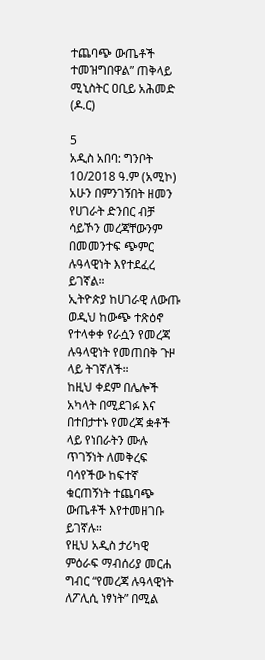ተጨባጭ ውጤቶች ተመዝግበዋል” ጠቅላይ ሚኒስትር ዐቢይ አሕመድ (ዶ.ር)

5
አዲስ አበባ: ግንቦት 10/2018 ዓ.ም (አሚኮ) አሁን በምንገኝበት ዘመን የሀገራት ድንበር ብቻ ሳይኾን መረጃቸውንም በመመንተፍ ጭምር ሉዓላዊነት እየተደፈረ ይገኛል።
ኢትዮጵያ ከሀገራዊ ለውጡ ወዲህ ከውጭ ተጽዕኖ የተላቀቀ የራሷን የመረጃ ሉዓላዊነት የመጠበቅ ጉዞ ላይ ትገኛለች።
ከዚህ ቀደም በሌሎች አካላት በሚደገፉ እና በተበታተኑ የመረጃ ቋቶች ላይ የነበራትን ሙሉ ጥገኝነት ለመቅረፍ ባሳየችው ከፍተኛ ቁርጠኝነት ተጨባጭ ውጤቶች እየተመዘገቡ ይገኛሉ።
የዚህ አዲስ ታሪካዊ ምዕራፍ ማብሰሪያ መርሐ ግብር “የመረጃ ሉዓላዊነት ለፖሊሲ ነፃነት” በሚል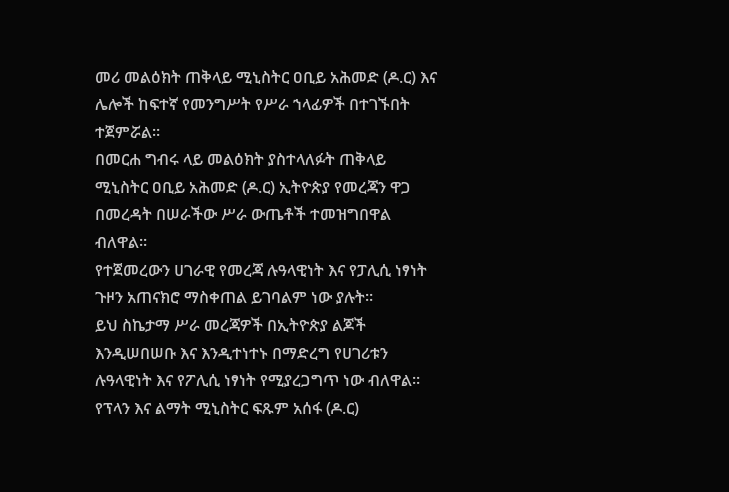መሪ መልዕክት ጠቅላይ ሚኒስትር ዐቢይ አሕመድ (ዶ.ር) እና ሌሎች ከፍተኛ የመንግሥት የሥራ ኀላፊዎች በተገኙበት ተጀምሯል።
በመርሐ ግብሩ ላይ መልዕክት ያስተላለፉት ጠቅላይ ሚኒስትር ዐቢይ አሕመድ (ዶ.ር) ኢትዮጵያ የመረጃን ዋጋ በመረዳት በሠራችው ሥራ ውጤቶች ተመዝግበዋል ብለዋል።
የተጀመረውን ሀገራዊ የመረጃ ሉዓላዊነት እና የፓሊሲ ነፃነት ጉዞን አጠናክሮ ማስቀጠል ይገባልም ነው ያሉት።
ይህ ስኬታማ ሥራ መረጃዎች በኢትዮጵያ ልጆች እንዲሠበሠቡ እና እንዲተነተኑ በማድረግ የሀገሪቱን ሉዓላዊነት እና የፖሊሲ ነፃነት የሚያረጋግጥ ነው ብለዋል።
የፕላን እና ልማት ሚኒስትር ፍጹም አሰፋ (ዶ.ር)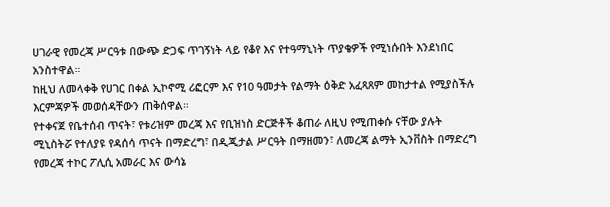ሀገራዊ የመረጃ ሥርዓቱ በውጭ ድጋፍ ጥገኝነት ላይ የቆየ እና የተዓማኒነት ጥያቄዎች የሚነሱበት እንደነበር አንስተዋል።
ከዚህ ለመላቀቅ የሀገር በቀል ኢኮኖሚ ሪፎርም እና የ10 ዓመታት የልማት ዕቅድ አፈጻጸም መከታተል የሚያስችሉ እርምጃዎች መወሰዳቸውን ጠቅሰዋል።
የተቀናጀ የቤተሰብ ጥናት፣ የቱሪዝም መረጃ እና የቢዝነስ ድርጅቶች ቆጠራ ለዚህ የሚጠቀሱ ናቸው ያሉት ሚኒስትሯ የተለያዩ የዳሰሳ ጥናት በማድረግ፣ በዲጂታል ሥርዓት በማዘመን፣ ለመረጃ ልማት ኢንቨስት በማድረግ የመረጃ ተኮር ፖሊሲ አመራር እና ውሳኔ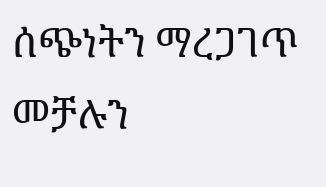ሰጭነትን ማረጋገጥ መቻሉን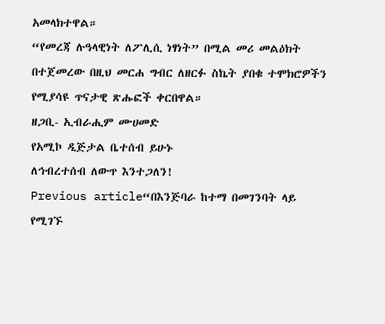አመላክተዋል።
“የመረጃ ሉዓላዊነት ለፖሊሲ ነፃነት” በሚል መሪ መልዕክት በተጀመረው በዚህ መርሐ ግብር ለዘርፉ ስኬት ያበቁ ተሞክሮዎችን የሚያሳዩ ጥናታዊ ጽሑፎች ቀርበዋል።
ዘጋቢ- ኢብራሒም ሙሀመድ
የአሚኮ ዲጅታል ቤተሰብ ይሁኑ
ለኅብረተሰብ ለውጥ እንተጋለን!
Previous article“በእንጅባራ ከተማ በመገንባት ላይ የሚገኙ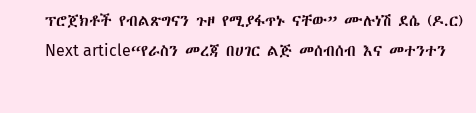ፕሮጀክቶች የብልጽግናን ጉዞ የሚያፋጥኑ ናቸው” ሙሉነሽ ደሴ (ዶ.ር)
Next article“የራስን መረጃ በሀገር ልጅ መሰብሰብ እና መተንተን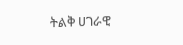ትልቅ ሀገራዊ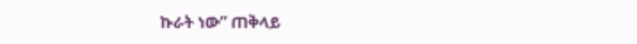ኩራት ነው” ጠቅላይ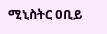ሚኒስትር ዐቢይ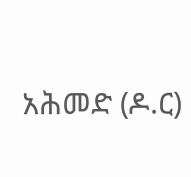አሕመድ (ዶ.ር)